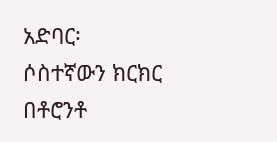አድባር፡ ሶስተኛውን ክርክር በቶሮንቶ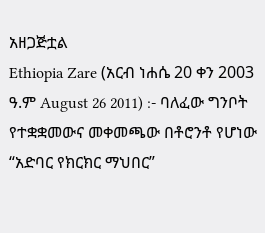አዘጋጅቷል
Ethiopia Zare (አርብ ነሐሴ 20 ቀን 2003 ዓ.ም August 26 2011) :- ባለፈው ግንቦት የተቋቋመውና መቀመጫው በቶሮንቶ የሆነው “አድባር የክርክር ማህበር”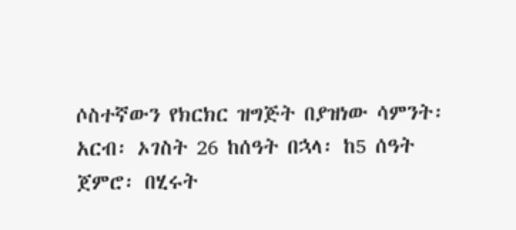ሶስተኛውን የክርክር ዝግጅት በያዝነው ሳምንት፡ አርብ፡ ኦገስት 26 ከሰዓት በኋላ፡ ከ5 ሰዓት ጀምሮ፡ በሂሩት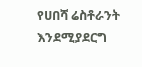የሀበሻ ሬስቶራንት እንደሚያደርግ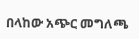በላከው አጭር መግለጫ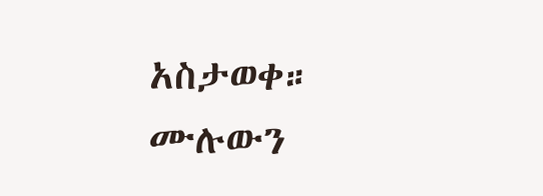አስታወቀ።
ሙሉውን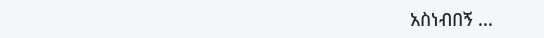አስነብበኝ ...